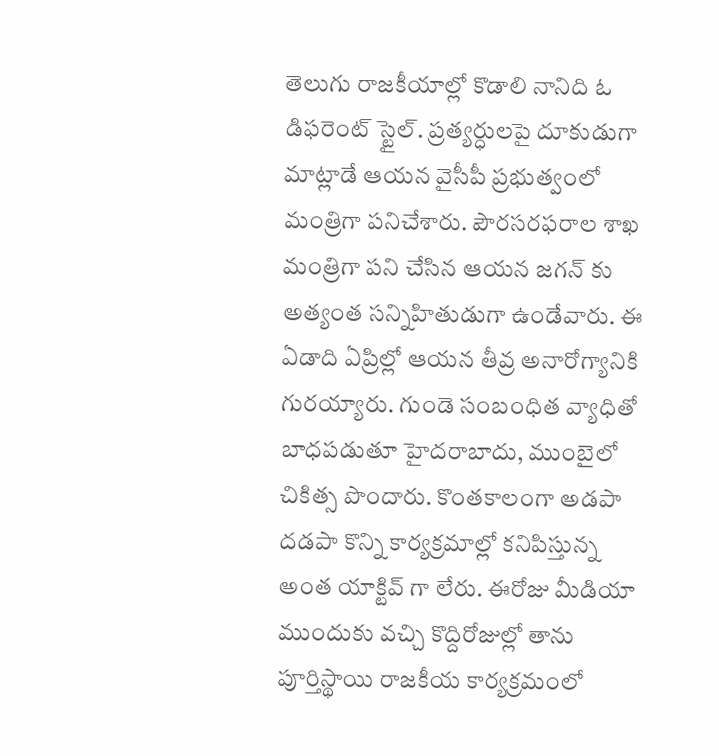తెలుగు రాజకీయాల్లో కొడాలి నానిది ఓ డిఫరెంట్ స్టైల్. ప్రత్యర్ధులపై దూకుడుగా మాట్లాడే ఆయన వైసీపీ ప్రభుత్వంలో మంత్రిగా పనిచేశారు. పౌరసరఫరాల శాఖ మంత్రిగా పని చేసిన ఆయన జగన్ కు అత్యంత సన్నిహితుడుగా ఉండేవారు. ఈ ఏడాది ఏప్రిల్లో ఆయన తీవ్ర అనారోగ్యానికి గురయ్యారు. గుండె సంబంధిత వ్యాధితో బాధపడుతూ హైదరాబాదు, ముంబైలో చికిత్స పొందారు. కొంతకాలంగా అడపా దడపా కొన్ని కార్యక్రమాల్లో కనిపిస్తున్న అంత యాక్టివ్ గా లేరు. ఈరోజు మీడియా ముందుకు వచ్చి కొద్దిరోజుల్లో తాను పూర్తిస్థాయి రాజకీయ కార్యక్రమంలో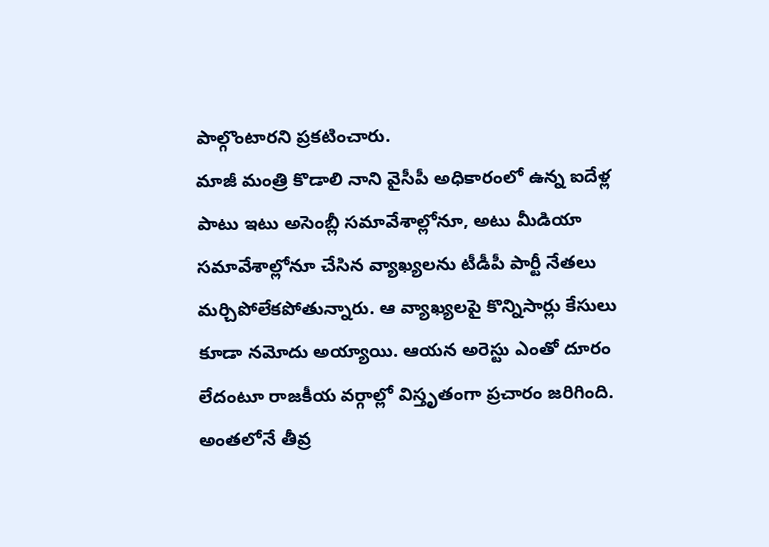పాల్గొంటారని ప్రకటించారు.
మాజీ మంత్రి కొడాలి నాని వైసీపీ అధికారంలో ఉన్న ఐదేళ్ల పాటు ఇటు అసెంబ్లీ సమావేశాల్లోనూ, అటు మీడియా సమావేశాల్లోనూ చేసిన వ్యాఖ్యలను టీడీపీ పార్టీ నేతలు మర్చిపోలేకపోతున్నారు. ఆ వ్యాఖ్యలపై కొన్నిసార్లు కేసులు కూడా నమోదు అయ్యాయి. ఆయన అరెస్టు ఎంతో దూరం లేదంటూ రాజకీయ వర్గాల్లో విస్తృతంగా ప్రచారం జరిగింది. అంతలోనే తీవ్ర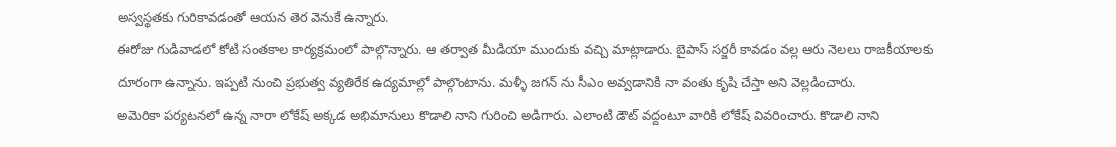అస్వస్థతకు గురికావడంతో ఆయన తెర వెనుకే ఉన్నారు.
ఈరోజు గుడివాడలో కోటి సంతకాల కార్యక్రమంలో పాల్గొన్నారు. ఆ తర్వాత మీడియా ముందుకు వచ్చి మాట్లాడారు. బైపాస్ సర్జరీ కావడం వల్ల ఆరు నెలలు రాజకీయాలకు దూరంగా ఉన్నాను. ఇప్పటి నుంచి ప్రభుత్వ వ్యతిరేక ఉద్యమాల్లో పాల్గొంటాను. మళ్ళీ జగన్ ను సీఎం అవ్వడానికి నా వంతు కృషి చేస్తా అని వెల్లడించారు.
అమెరికా పర్యటనలో ఉన్న నారా లోకేష్ అక్కడ అభిమానులు కొడాలి నాని గురించి అడిగారు. ఎలాంటి డౌట్ వద్దంటూ వారికి లోకేష్ వివరించారు. కొడాలి నాని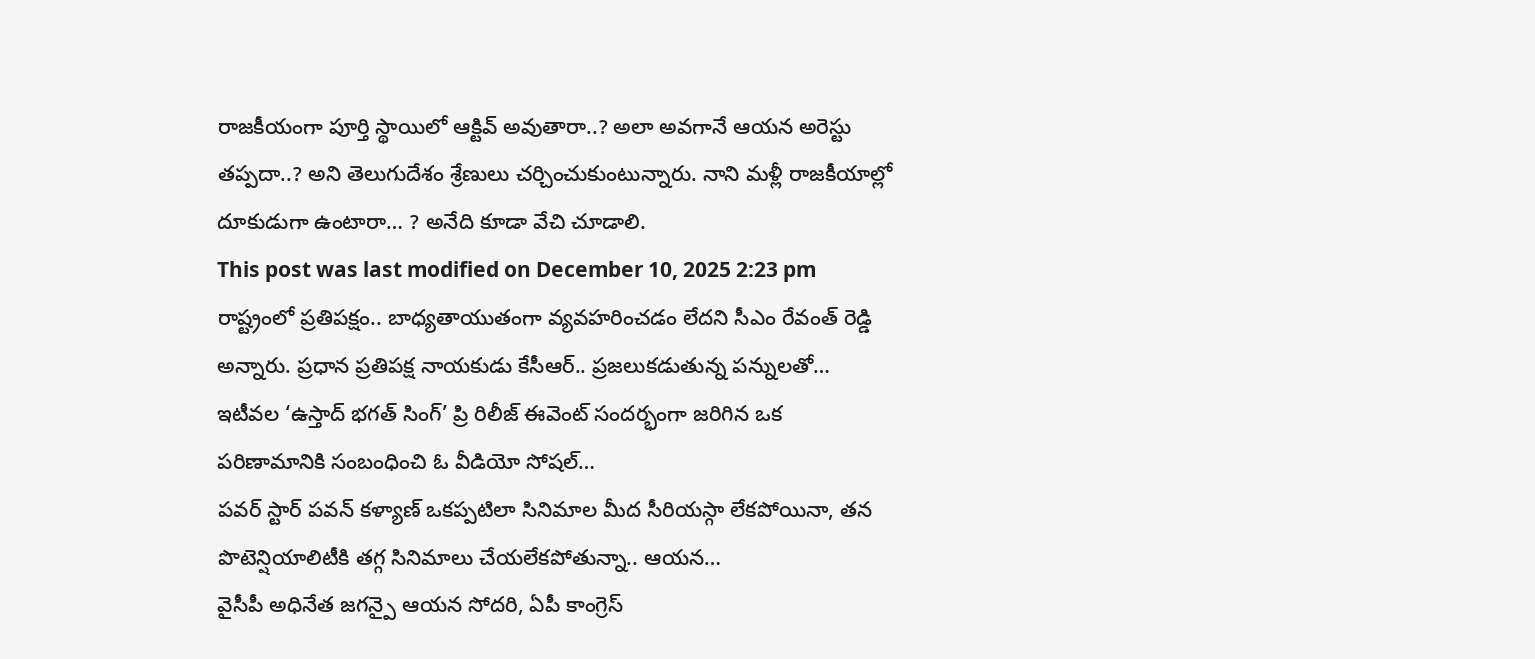రాజకీయంగా పూర్తి స్థాయిలో ఆక్టివ్ అవుతారా..? అలా అవగానే ఆయన అరెస్టు తప్పదా..? అని తెలుగుదేశం శ్రేణులు చర్చించుకుంటున్నారు. నాని మళ్లీ రాజకీయాల్లో దూకుడుగా ఉంటారా… ? అనేది కూడా వేచి చూడాలి.
This post was last modified on December 10, 2025 2:23 pm
రాష్ట్రంలో ప్రతిపక్షం.. బాధ్యతాయుతంగా వ్యవహరించడం లేదని సీఎం రేవంత్ రెడ్డి అన్నారు. ప్రధాన ప్రతిపక్ష నాయకుడు కేసీఆర్.. ప్రజలుకడుతున్న పన్నులతో…
ఇటీవల ‘ఉస్తాద్ భగత్ సింగ్’ ప్రి రిలీజ్ ఈవెంట్ సందర్భంగా జరిగిన ఒక పరిణామానికి సంబంధించి ఓ వీడియో సోషల్…
పవర్ స్టార్ పవన్ కళ్యాణ్ ఒకప్పటిలా సినిమాల మీద సీరియస్గా లేకపోయినా, తన పొటెన్షియాలిటీకి తగ్గ సినిమాలు చేయలేకపోతున్నా.. ఆయన…
వైసీపీ అధినేత జగన్పై ఆయన సోదరి, ఏపీ కాంగ్రెస్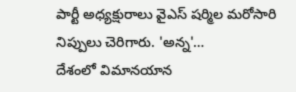పార్టీ అధ్యక్షురాలు వైఎస్ షర్మిల మరోసారి నిప్పులు చెరిగారు. 'అన్న'…
దేశంలో విమానయాన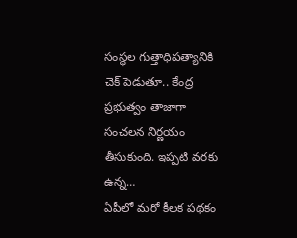సంస్థల గుత్తాధిపత్యానికి చెక్ పెడుతూ.. కేంద్ర ప్రభుత్వం తాజాగా సంచలన నిర్ణయం తీసుకుంది. ఇప్పటి వరకు ఉన్న…
ఏపీలో మరో కీలక పథకం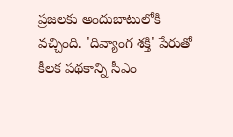ప్రజలకు అందుబాటులోకి వచ్చింది. 'దివ్యాంగ శక్తి' పేరుతో కీలక పథకాన్ని సీఎం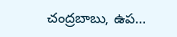చంద్రబాబు, ఉప…